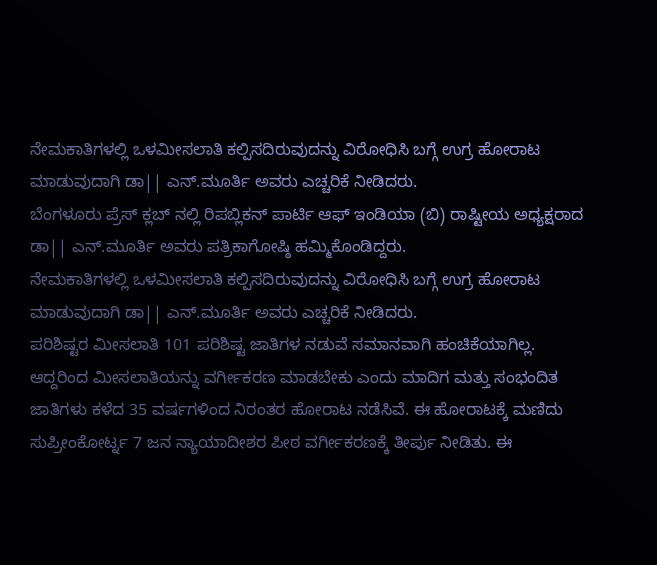ನೇಮಕಾತಿಗಳಲ್ಲಿ ಒಳಮೀಸಲಾತಿ ಕಲ್ಪಿಸದಿರುವುದನ್ನು ವಿರೋಧಿಸಿ ಬಗ್ಗೆ ಉಗ್ರ ಹೋರಾಟ ಮಾಡುವುದಾಗಿ ಡಾ|| ಎನ್.ಮೂರ್ತಿ ಅವರು ಎಚ್ಚರಿಕೆ ನೀಡಿದರು.
ಬೆಂಗಳೂರು ಪ್ರೆಸ್ ಕ್ಲಬ್ ನಲ್ಲಿ ರಿಪಬ್ಲಿಕನ್ ಪಾರ್ಟಿ ಆಫ್ ಇಂಡಿಯಾ (ಬಿ) ರಾಷ್ಟೀಯ ಅಧ್ಯಕ್ಷರಾದ ಡಾ|| ಎನ್.ಮೂರ್ತಿ ಅವರು ಪತ್ರಿಕಾಗೋಷ್ಠಿ ಹಮ್ಮಿಕೊಂಡಿದ್ದರು.
ನೇಮಕಾತಿಗಳಲ್ಲಿ ಒಳಮೀಸಲಾತಿ ಕಲ್ಪಿಸದಿರುವುದನ್ನು ವಿರೋಧಿಸಿ ಬಗ್ಗೆ ಉಗ್ರ ಹೋರಾಟ ಮಾಡುವುದಾಗಿ ಡಾ|| ಎನ್.ಮೂರ್ತಿ ಅವರು ಎಚ್ಚರಿಕೆ ನೀಡಿದರು.
ಪರಿಶಿಷ್ಟರ ಮೀಸಲಾತಿ 101 ಪರಿಶಿಷ್ಟ ಜಾತಿಗಳ ನಡುವೆ ಸಮಾನವಾಗಿ ಹಂಚಿಕೆಯಾಗಿಲ್ಲ. ಆದ್ದರಿಂದ ಮೀಸಲಾತಿಯನ್ನು ವರ್ಗೀಕರಣ ಮಾಡಬೇಕು ಎಂದು ಮಾದಿಗ ಮತ್ತು ಸಂಭಂದಿತ ಜಾತಿಗಳು ಕಳೆದ 35 ವರ್ಷಗಳಿಂದ ನಿರಂತರ ಹೋರಾಟ ನಡೆಸಿವೆ. ಈ ಹೋರಾಟಕ್ಕೆ ಮಣಿದು ಸುಪ್ರೀಂಕೋರ್ಟ್ನ 7 ಜನ ನ್ಯಾಯಾದೀಶರ ಪೀಠ ವರ್ಗೀಕರಣಕ್ಕೆ ತೀರ್ಪು ನೀಡಿತು. ಈ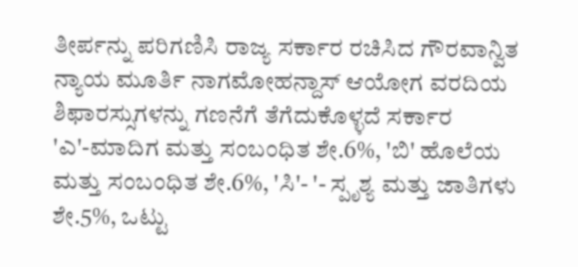ತೀರ್ಪನ್ನು ಪರಿಗಣಿಸಿ ರಾಜ್ಯ ಸರ್ಕಾರ ರಚಿಸಿದ ಗೌರವಾನ್ವಿತ ನ್ಯಾಯ ಮೂರ್ತಿ ನಾಗಮೋಹನ್ದಾಸ್ ಆಯೋಗ ವರದಿಯ ಶಿಫಾರಸ್ಸುಗಳನ್ನು ಗಣನೆಗೆ ತೆಗೆದುಕೊಳ್ಳದೆ ಸರ್ಕಾರ 'ಎ'-ಮಾದಿಗ ಮತ್ತು ಸಂಬಂಧಿತ ಶೇ.6%, 'ಬಿ' ಹೊಲೆಯ ಮತ್ತು ಸಂಬಂಧಿತ ಶೇ.6%, 'ಸಿ'- '- ಸ್ಪೃಶ್ಯ ಮತ್ತು ಜಾತಿಗಳು ಶೇ.5%, ಒಟ್ಟು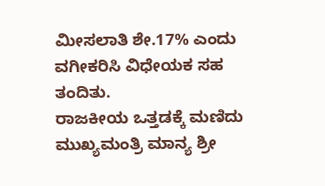ಮೀಸಲಾತಿ ಶೇ.17% ಎಂದು ವಗೀಕರಿಸಿ ವಿಧೇಯಕ ಸಹ ತಂದಿತು.
ರಾಜಕೀಯ ಒತ್ತಡಕ್ಕೆ ಮಣಿದು ಮುಖ್ಯಮಂತ್ರಿ ಮಾನ್ಯ ಶ್ರೀ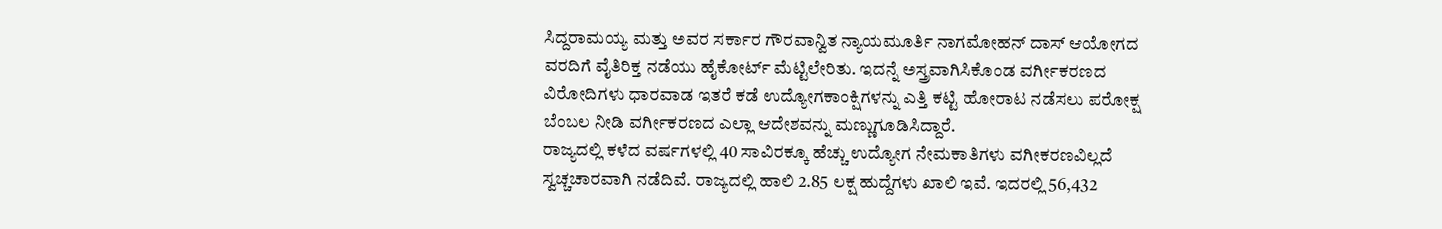ಸಿದ್ದರಾಮಯ್ಯ ಮತ್ತು ಅವರ ಸರ್ಕಾರ ಗೌರವಾನ್ವಿತ ನ್ಯಾಯಮೂರ್ತಿ ನಾಗಮೋಹನ್ ದಾಸ್ ಆಯೋಗದ ವರದಿಗೆ ವೈತಿರಿಕ್ತ ನಡೆಯು ಹೈಕೋರ್ಟ್ ಮೆಟ್ಟಿಲೇರಿತು. ಇದನ್ನೆ ಅಸ್ತ್ರವಾಗಿಸಿಕೊಂಡ ವರ್ಗೀಕರಣದ ವಿರೋದಿಗಳು ಧಾರವಾಡ ಇತರೆ ಕಡೆ ಉದ್ಯೋಗಕಾಂಕ್ಷಿಗಳನ್ನು ಎತ್ತಿ ಕಟ್ಟಿ ಹೋರಾಟ ನಡೆಸಲು ಪರೋಕ್ಷ ಬೆಂಬಲ ನೀಡಿ ವರ್ಗೀಕರಣದ ಎಲ್ಲಾ ಆದೇಶವನ್ನು ಮಣ್ಣುಗೂಡಿಸಿದ್ದಾರೆ.
ರಾಜ್ಯದಲ್ಲಿ ಕಳೆದ ವರ್ಷಗಳಲ್ಲಿ 40 ಸಾವಿರಕ್ಕೂ ಹೆಚ್ಚು ಉದ್ಯೋಗ ನೇಮಕಾತಿಗಳು ವಗೀಕರಣವಿಲ್ಲದೆ ಸ್ವಚ್ಚಚಾರವಾಗಿ ನಡೆದಿವೆ. ರಾಜ್ಯದಲ್ಲಿ ಹಾಲಿ 2.85 ಲಕ್ಷ ಹುದ್ದೆಗಳು ಖಾಲಿ ಇವೆ. ಇದರಲ್ಲಿ 56,432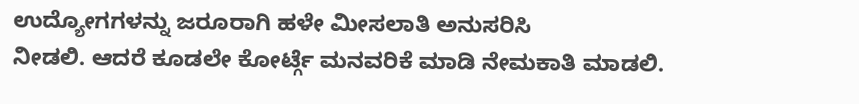ಉದ್ಯೋಗಗಳನ್ನು ಜರೂರಾಗಿ ಹಳೇ ಮೀಸಲಾತಿ ಅನುಸರಿಸಿ
ನೀಡಲಿ. ಆದರೆ ಕೂಡಲೇ ಕೋರ್ಟ್ಗೆ ಮನವರಿಕೆ ಮಾಡಿ ನೇಮಕಾತಿ ಮಾಡಲಿ.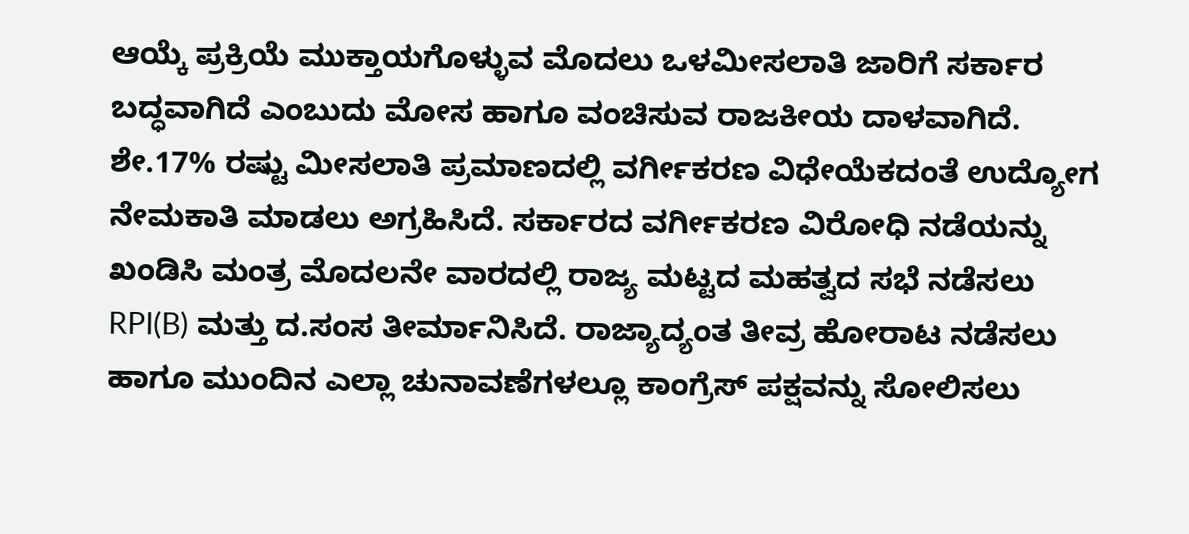ಆಯ್ಕೆ ಪ್ರಕ್ರಿಯೆ ಮುಕ್ತಾಯಗೊಳ್ಳುವ ಮೊದಲು ಒಳಮೀಸಲಾತಿ ಜಾರಿಗೆ ಸರ್ಕಾರ ಬದ್ಧವಾಗಿದೆ ಎಂಬುದು ಮೋಸ ಹಾಗೂ ವಂಚಿಸುವ ರಾಜಕೀಯ ದಾಳವಾಗಿದೆ.
ಶೇ.17% ರಷ್ಟು ಮೀಸಲಾತಿ ಪ್ರಮಾಣದಲ್ಲಿ ವರ್ಗೀಕರಣ ವಿಧೇಯೆಕದಂತೆ ಉದ್ಯೋಗ ನೇಮಕಾತಿ ಮಾಡಲು ಅಗ್ರಹಿಸಿದೆ. ಸರ್ಕಾರದ ವರ್ಗೀಕರಣ ವಿರೋಧಿ ನಡೆಯನ್ನು ಖಂಡಿಸಿ ಮಂತ್ರ ಮೊದಲನೇ ವಾರದಲ್ಲಿ ರಾಜ್ಯ ಮಟ್ಟದ ಮಹತ್ವದ ಸಭೆ ನಡೆಸಲು RPI(B) ಮತ್ತು ದ.ಸಂಸ ತೀರ್ಮಾನಿಸಿದೆ. ರಾಜ್ಯಾದ್ಯಂತ ತೀವ್ರ ಹೋರಾಟ ನಡೆಸಲು ಹಾಗೂ ಮುಂದಿನ ಎಲ್ಲಾ ಚುನಾವಣೆಗಳಲ್ಲೂ ಕಾಂಗ್ರೆಸ್ ಪಕ್ಷವನ್ನು ಸೋಲಿಸಲು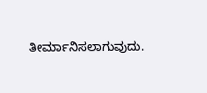ತೀರ್ಮಾನಿಸಲಾಗುವುದು.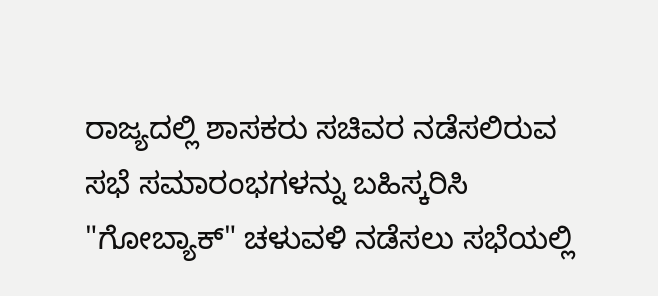ರಾಜ್ಯದಲ್ಲಿ ಶಾಸಕರು ಸಚಿವರ ನಡೆಸಲಿರುವ ಸಭೆ ಸಮಾರಂಭಗಳನ್ನು ಬಹಿಸ್ಕರಿಸಿ "ಗೋಬ್ಯಾಕ್" ಚಳುವಳಿ ನಡೆಸಲು ಸಭೆಯಲ್ಲಿ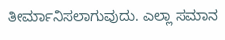ತೀರ್ಮಾನಿಸಲಾಗುವುದು. ಎಲ್ಲಾ ಸಮಾನ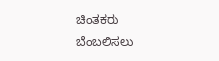ಚಿಂತಕರು ಬೆಂಬಲಿಸಲು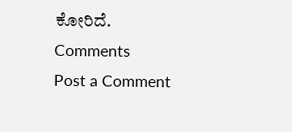ಕೋರಿದೆ.
Comments
Post a Comment